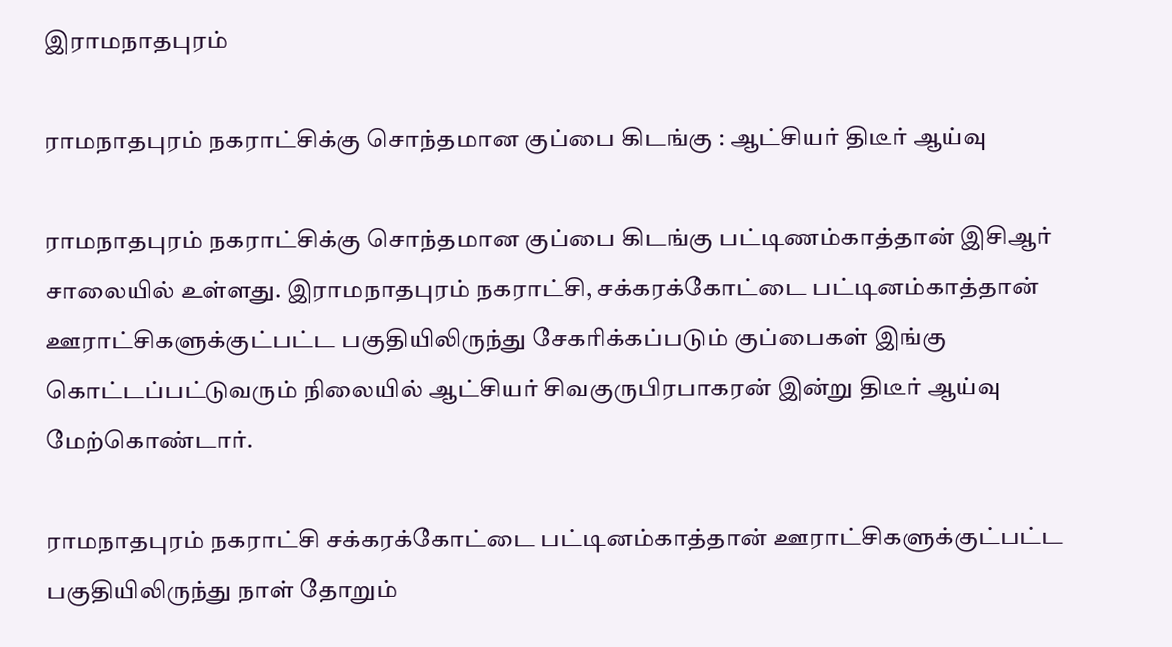இராமநாதபுரம்

ராமநாதபுரம் நகராட்சிக்கு சொந்தமான குப்பை கிடங்கு : ஆட்சியர் திடீர் ஆய்வு

ராமநாதபுரம் நகராட்சிக்கு சொந்தமான குப்பை கிடங்கு பட்டிணம்காத்தான் இசிஆர் சாலையில் உள்ளது. இராமநாதபுரம் நகராட்சி, சக்கரக்கோட்டை பட்டினம்காத்தான் ஊராட்சிகளுக்குட்பட்ட பகுதியிலிருந்து சேகரிக்கப்படும் குப்பைகள் இங்கு கொட்டப்பட்டுவரும் நிலையில் ஆட்சியர் சிவகுருபிரபாகரன் இன்று திடீர் ஆய்வு மேற்கொண்டார்.

ராமநாதபுரம் நகராட்சி சக்கரக்கோட்டை பட்டினம்காத்தான் ஊராட்சிகளுக்குட்பட்ட பகுதியிலிருந்து நாள் தோறும்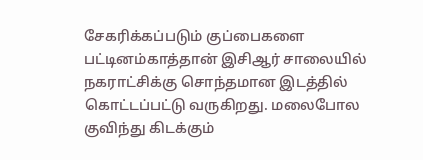சேகரிக்கப்படும் குப்பைகளை பட்டினம்காத்தான் இசிஆர் சாலையில் நகராட்சிக்கு சொந்தமான இடத்தில் கொட்டப்பட்டு வருகிறது. மலைபோல குவிந்து கிடக்கும்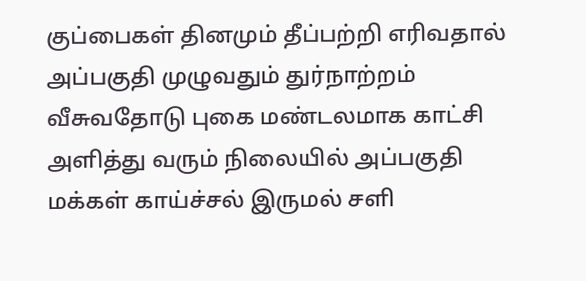குப்பைகள் தினமும் தீப்பற்றி எரிவதால் அப்பகுதி முழுவதும் துர்நாற்றம் வீசுவதோடு புகை மண்டலமாக காட்சி அளித்து வரும் நிலையில் அப்பகுதி மக்கள் காய்ச்சல் இருமல் சளி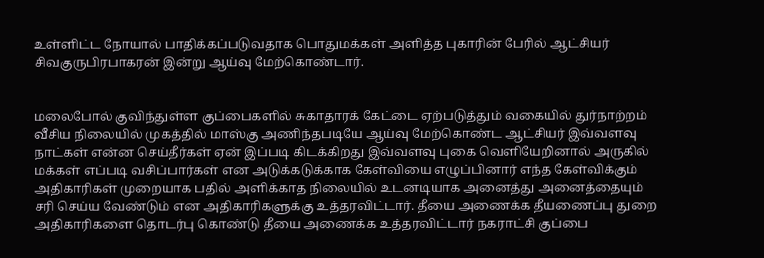உள்ளிட்ட நோயால் பாதிக்கப்படுவதாக பொதுமக்கள் அளித்த புகாரின் பேரில் ஆட்சியர் சிவகுருபிரபாகரன் இன்று ஆய்வு மேற்கொண்டார்.


மலைபோல் குவிந்துள்ள குப்பைகளில் சுகாதாரக் கேட்டை ஏற்படுத்தும் வகையில் துர்நாற்றம் வீசிய நிலையில் முகத்தில் மாஸ்கு அணிந்தபடியே ஆய்வு மேற்கொண்ட ஆட்சியர் இவ்வளவு நாட்கள் என்ன செய்தீர்கள் ஏன் இப்படி கிடக்கிறது இவ்வளவு புகை வெளியேறினால் அருகில் மக்கள் எப்படி வசிப்பார்கள் என அடுக்கடுக்காக கேள்வியை எழுப்பினார் எந்த கேள்விக்கும் அதிகாரிகள் முறையாக பதில் அளிக்காத நிலையில் உடனடியாக அனைத்து அனைத்தையும் சரி செய்ய வேண்டும் என அதிகாரிகளுக்கு உத்தரவிட்டார். தீயை அணைக்க தீயணைப்பு துறை அதிகாரிகளை தொடர்பு கொண்டு தீயை அணைக்க உத்தரவிட்டார் நகராட்சி குப்பை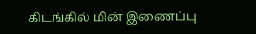கிடங்கில் மின் இணைப்பு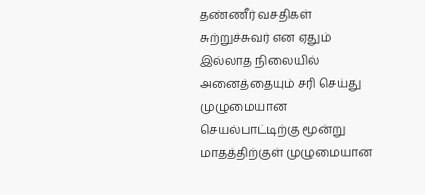தண்ணீர் வசதிகள் சுற்றுச்சுவர் என ஏதும் இல்லாத நிலையில் அனைத்தையும் சரி செய்து முழுமையான செயல்பாட்டிற்கு மூன்று மாதத்திற்குள் முழுமையான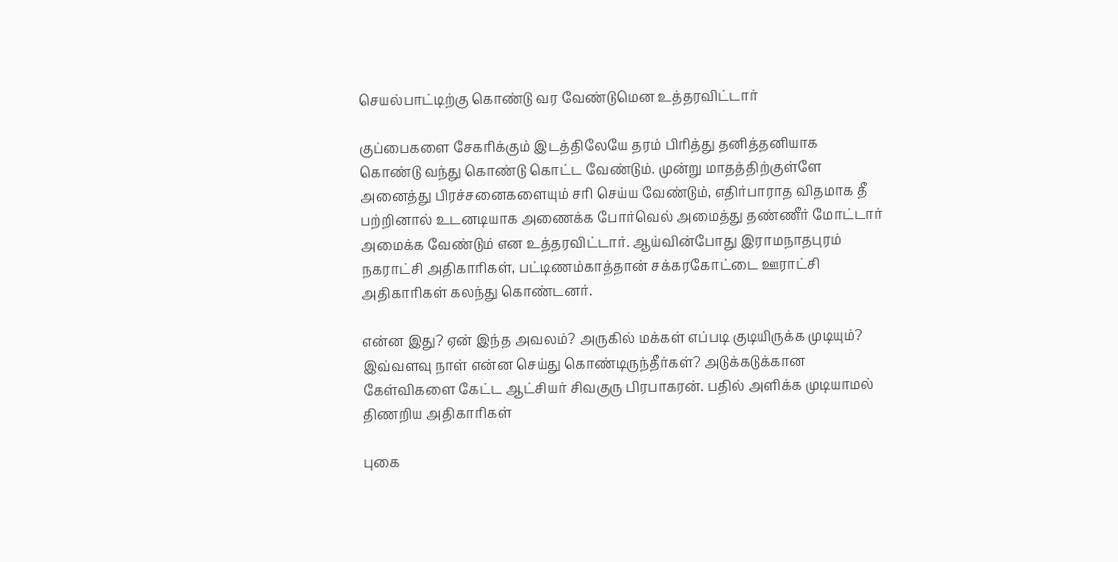செயல்பாட்டிற்கு கொண்டு வர வேண்டுமென உத்தரவிட்டார்

குப்பைகளை சேகரிக்கும் இடத்திலேயே தரம் பிரித்து தனித்தனியாக கொண்டு வந்து கொண்டு கொட்ட வேண்டும். முன்று மாதத்திற்குள்ளே அனைத்து பிரச்சனைகளையும் சரி செய்ய வேண்டும், எதிர்பாராத விதமாக தீ பற்றினால் உடனடியாக அணைக்க போர்வெல் அமைத்து தண்ணீர் மோட்டார் அமைக்க வேண்டும் என உத்தரவிட்டார். ஆய்வின்போது இராமநாதபுரம் நகராட்சி அதிகாரிகள், பட்டிணம்காத்தான் சக்கரகோட்டை ஊராட்சி அதிகாரிகள் கலந்து கொண்டனர்.

என்ன இது? ஏன் இந்த அவலம்? அருகில் மக்கள் எப்படி குடியிருக்க முடியும்? இவ்வளவு நாள் என்ன செய்து கொண்டிருந்தீர்கள்? அடுக்கடுக்கான கேள்விகளை கேட்ட ஆட்சியர் சிவகுரு பிரபாகரன். பதில் அளிக்க முடியாமல் திணறிய அதிகாரிகள்

புகை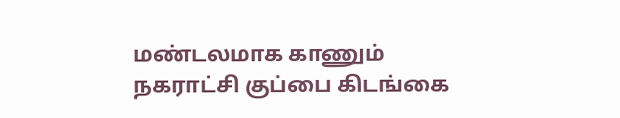மண்டலமாக காணும் நகராட்சி குப்பை கிடங்கை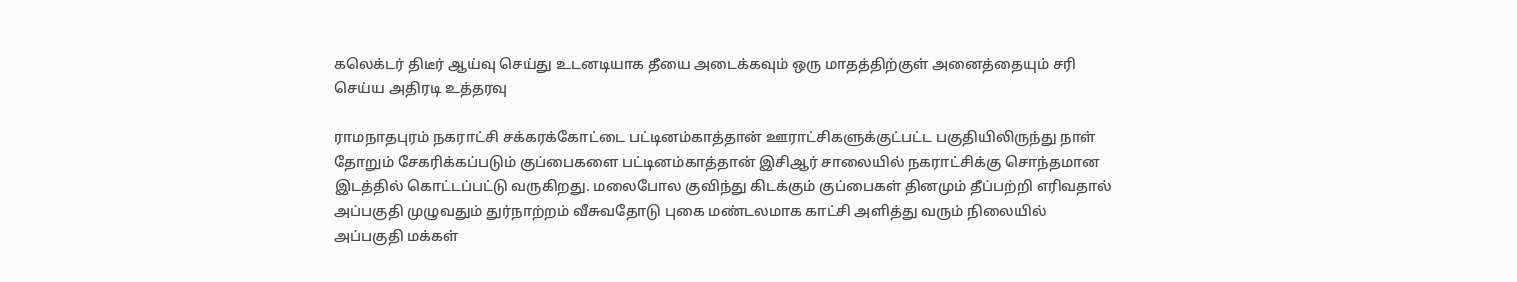கலெக்டர் திடீர் ஆய்வு செய்து உடனடியாக தீயை அடைக்கவும் ஒரு மாதத்திற்குள் அனைத்தையும் சரி செய்ய அதிரடி உத்தரவு

ராமநாதபுரம் நகராட்சி சக்கரக்கோட்டை பட்டினம்காத்தான் ஊராட்சிகளுக்குட்பட்ட பகுதியிலிருந்து நாள் தோறும் சேகரிக்கப்படும் குப்பைகளை பட்டினம்காத்தான் இசிஆர் சாலையில் நகராட்சிக்கு சொந்தமான இடத்தில் கொட்டப்பட்டு வருகிறது. மலைபோல குவிந்து கிடக்கும் குப்பைகள் தினமும் தீப்பற்றி எரிவதால் அப்பகுதி முழுவதும் துர்நாற்றம் வீசுவதோடு புகை மண்டலமாக காட்சி அளித்து வரும் நிலையில் அப்பகுதி மக்கள்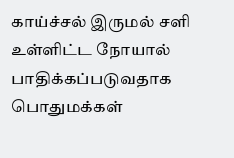காய்ச்சல் இருமல் சளி உள்ளிட்ட நோயால் பாதிக்கப்படுவதாக பொதுமக்கள்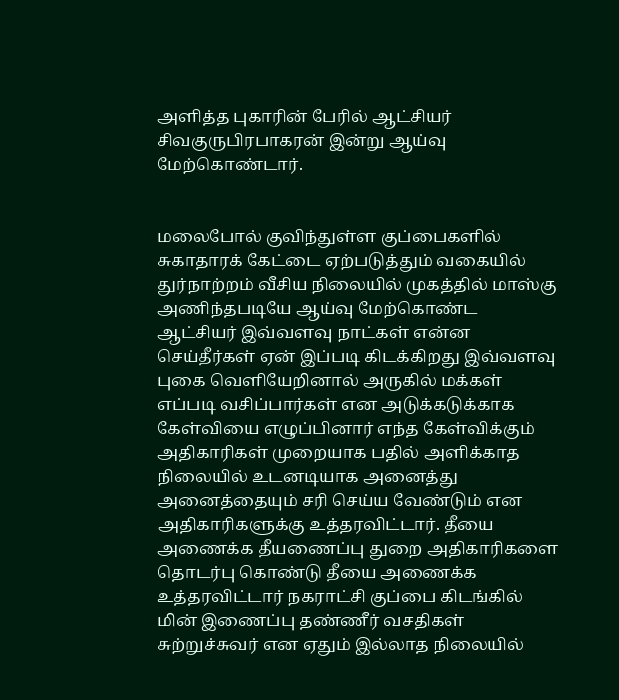அளித்த புகாரின் பேரில் ஆட்சியர் சிவகுருபிரபாகரன் இன்று ஆய்வு மேற்கொண்டார்.


மலைபோல் குவிந்துள்ள குப்பைகளில் சுகாதாரக் கேட்டை ஏற்படுத்தும் வகையில் துர்நாற்றம் வீசிய நிலையில் முகத்தில் மாஸ்கு அணிந்தபடியே ஆய்வு மேற்கொண்ட ஆட்சியர் இவ்வளவு நாட்கள் என்ன செய்தீர்கள் ஏன் இப்படி கிடக்கிறது இவ்வளவு புகை வெளியேறினால் அருகில் மக்கள் எப்படி வசிப்பார்கள் என அடுக்கடுக்காக கேள்வியை எழுப்பினார் எந்த கேள்விக்கும் அதிகாரிகள் முறையாக பதில் அளிக்காத நிலையில் உடனடியாக அனைத்து அனைத்தையும் சரி செய்ய வேண்டும் என அதிகாரிகளுக்கு உத்தரவிட்டார். தீயை அணைக்க தீயணைப்பு துறை அதிகாரிகளை தொடர்பு கொண்டு தீயை அணைக்க உத்தரவிட்டார் நகராட்சி குப்பை கிடங்கில் மின் இணைப்பு தண்ணீர் வசதிகள் சுற்றுச்சுவர் என ஏதும் இல்லாத நிலையில்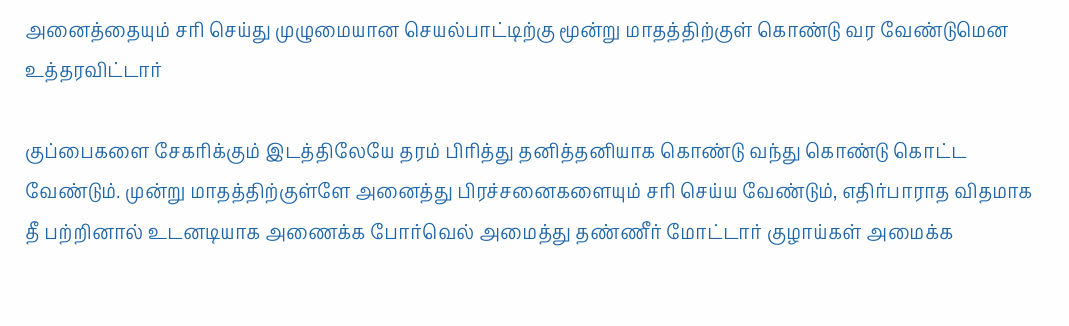அனைத்தையும் சரி செய்து முழுமையான செயல்பாட்டிற்கு மூன்று மாதத்திற்குள் கொண்டு வர வேண்டுமென உத்தரவிட்டார்

குப்பைகளை சேகரிக்கும் இடத்திலேயே தரம் பிரித்து தனித்தனியாக கொண்டு வந்து கொண்டு கொட்ட வேண்டும். முன்று மாதத்திற்குள்ளே அனைத்து பிரச்சனைகளையும் சரி செய்ய வேண்டும், எதிர்பாராத விதமாக தீ பற்றினால் உடனடியாக அணைக்க போர்வெல் அமைத்து தண்ணீர் மோட்டார் குழாய்கள் அமைக்க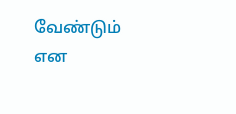வேண்டும் என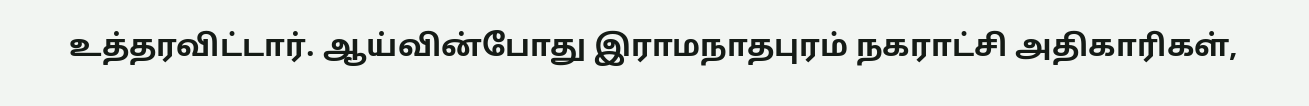உத்தரவிட்டார். ஆய்வின்போது இராமநாதபுரம் நகராட்சி அதிகாரிகள்,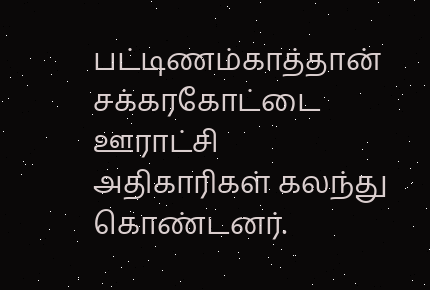பட்டிணம்காத்தான் சக்கரகோட்டை ஊராட்சி அதிகாரிகள் கலந்து கொண்டனர்.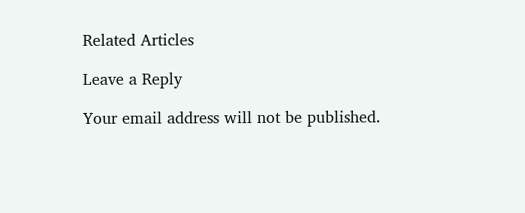Related Articles

Leave a Reply

Your email address will not be published.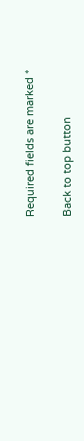Required fields are marked *

Back to top button